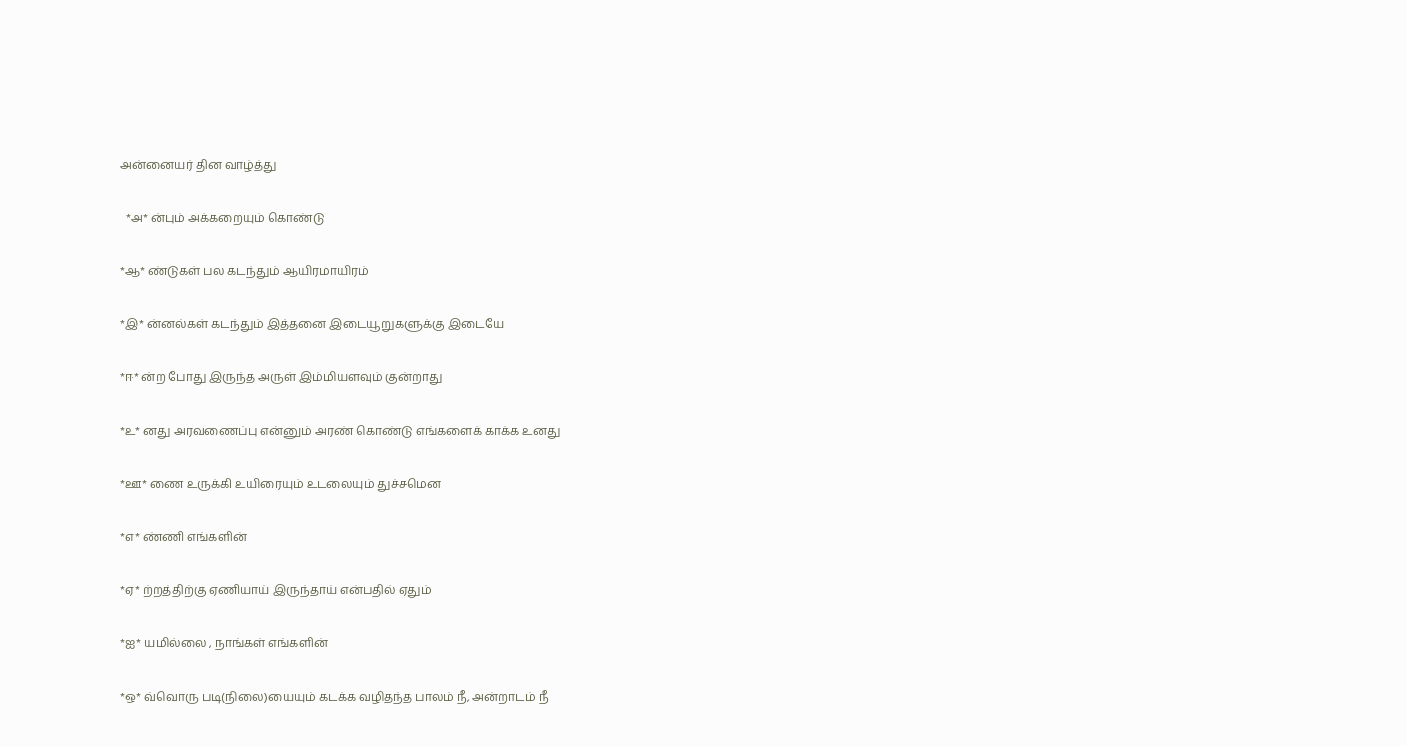அன்னையர் தின வாழ்த்து

  *அ* ன்பும் அக்கறையும் கொண்டு

*ஆ* ண்டுகள் பல கடந்தும் ஆயிரமாயிரம்

*இ* ன்னல்கள் கடந்தும் இத்தனை இடையூறுகளுக்கு இடையே

*ஈ* ன்ற போது இருந்த அருள் இம்மியளவும் குன்றாது

*உ* னது அரவணைப்பு என்னும் அரண் கொண்டு எங்களைக் காக்க உனது

*ஊ* ணை உருக்கி உயிரையும் உடலையும் துச்சமென

*எ* ண்ணி எங்களின்

*ஏ* ற்றத்திற்கு ஏணியாய் இருந்தாய் என்பதில் ஏதும்

*ஐ* யமில்லை , நாங்கள் எங்களின்

*ஒ* வ்வொரு படி(நிலை)யையும் கடக்க வழிதந்த பாலம் நீ, அன்றாடம் நீ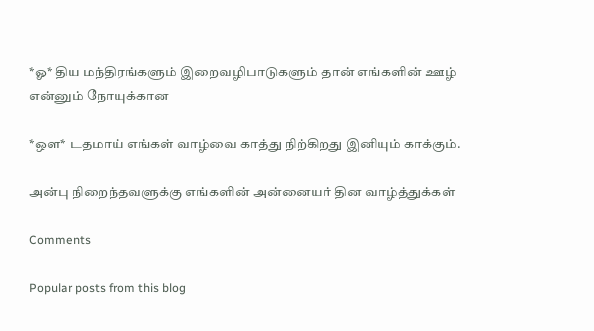*ஓ* திய மந்திரங்களும் இறைவழிபாடுகளும் தான் எங்களின் ஊழ் என்னும் நோயுக்கான

*ஔ* டதமாய் எங்கள் வாழ்வை காத்து நிற்கிறது இனியும் காக்கும்.

அன்பு நிறைந்தவளுக்கு எங்களின் அன்னையர் தின வாழ்த்துக்கள்

Comments

Popular posts from this blog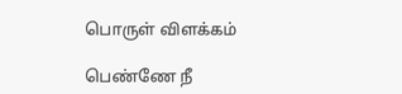பொருள் விளக்கம்

பெண்ணே நீ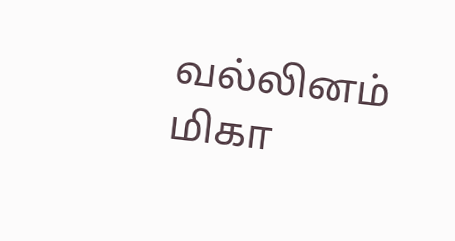வல்லினம் மிகா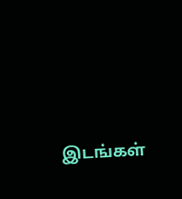இடங்கள்